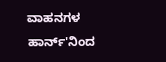ವಾಹನಗಳ ಹಾರ್ನ್'ನಿಂದ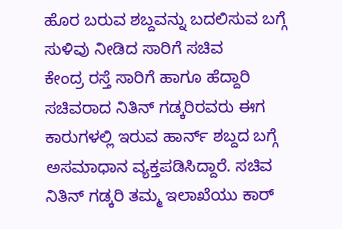ಹೊರ ಬರುವ ಶಬ್ದವನ್ನು ಬದಲಿಸುವ ಬಗ್ಗೆ ಸುಳಿವು ನೀಡಿದ ಸಾರಿಗೆ ಸಚಿವ
ಕೇಂದ್ರ ರಸ್ತೆ ಸಾರಿಗೆ ಹಾಗೂ ಹೆದ್ದಾರಿ ಸಚಿವರಾದ ನಿತಿನ್ ಗಡ್ಕರಿರವರು ಈಗ ಕಾರುಗಳಲ್ಲಿ ಇರುವ ಹಾರ್ನ್ ಶಬ್ದದ ಬಗ್ಗೆ ಅಸಮಾಧಾನ ವ್ಯಕ್ತಪಡಿಸಿದ್ದಾರೆ. ಸಚಿವ ನಿತಿನ್ ಗಡ್ಕರಿ ತಮ್ಮ ಇಲಾಖೆಯು ಕಾರ್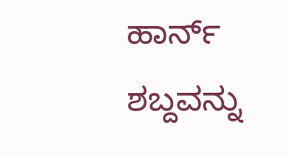ಹಾರ್ನ್ ಶಬ್ದವನ್ನು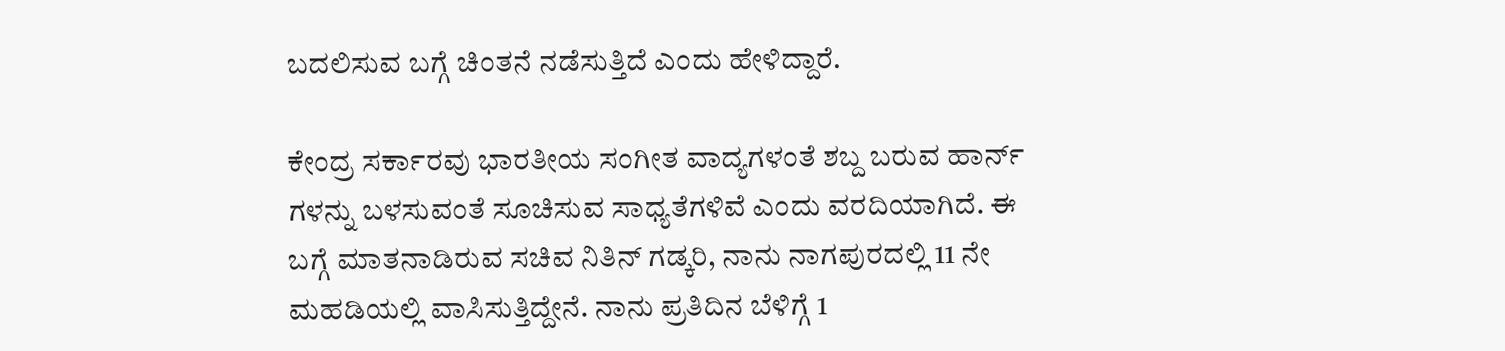ಬದಲಿಸುವ ಬಗ್ಗೆ ಚಿಂತನೆ ನಡೆಸುತ್ತಿದೆ ಎಂದು ಹೇಳಿದ್ದಾರೆ.

ಕೇಂದ್ರ ಸರ್ಕಾರವು ಭಾರತೀಯ ಸಂಗೀತ ವಾದ್ಯಗಳಂತೆ ಶಬ್ದ ಬರುವ ಹಾರ್ನ್ ಗಳನ್ನು ಬಳಸುವಂತೆ ಸೂಚಿಸುವ ಸಾಧ್ಯತೆಗಳಿವೆ ಎಂದು ವರದಿಯಾಗಿದೆ. ಈ ಬಗ್ಗೆ ಮಾತನಾಡಿರುವ ಸಚಿವ ನಿತಿನ್ ಗಡ್ಕರಿ, ನಾನು ನಾಗಪುರದಲ್ಲಿ 11 ನೇ ಮಹಡಿಯಲ್ಲಿ ವಾಸಿಸುತ್ತಿದ್ದೇನೆ. ನಾನು ಪ್ರತಿದಿನ ಬೆಳಿಗ್ಗೆ 1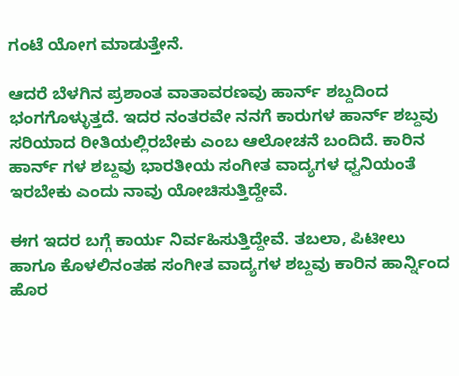ಗಂಟೆ ಯೋಗ ಮಾಡುತ್ತೇನೆ.

ಆದರೆ ಬೆಳಗಿನ ಪ್ರಶಾಂತ ವಾತಾವರಣವು ಹಾರ್ನ್ ಶಬ್ದದಿಂದ ಭಂಗಗೊಳ್ಳುತ್ತದೆ. ಇದರ ನಂತರವೇ ನನಗೆ ಕಾರುಗಳ ಹಾರ್ನ್ ಶಬ್ದವು ಸರಿಯಾದ ರೀತಿಯಲ್ಲಿರಬೇಕು ಎಂಬ ಆಲೋಚನೆ ಬಂದಿದೆ. ಕಾರಿನ ಹಾರ್ನ್ ಗಳ ಶಬ್ದವು ಭಾರತೀಯ ಸಂಗೀತ ವಾದ್ಯಗಳ ಧ್ವನಿಯಂತೆ ಇರಬೇಕು ಎಂದು ನಾವು ಯೋಚಿಸುತ್ತಿದ್ದೇವೆ.

ಈಗ ಇದರ ಬಗ್ಗೆ ಕಾರ್ಯ ನಿರ್ವಹಿಸುತ್ತಿದ್ದೇವೆ. ತಬಲಾ, ಪಿಟೀಲು ಹಾಗೂ ಕೊಳಲಿನಂತಹ ಸಂಗೀತ ವಾದ್ಯಗಳ ಶಬ್ದವು ಕಾರಿನ ಹಾರ್ನ್ನಿಂದ ಹೊರ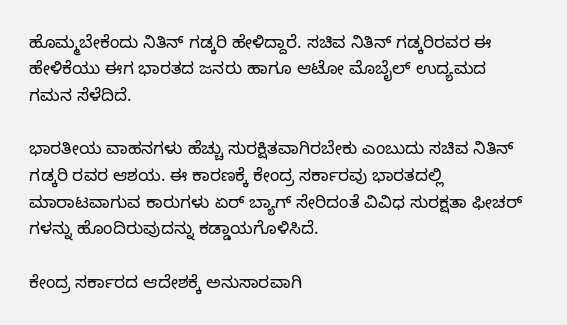ಹೊಮ್ಮಬೇಕೆಂದು ನಿತಿನ್ ಗಡ್ಕರಿ ಹೇಳಿದ್ದಾರೆ. ಸಚಿವ ನಿತಿನ್ ಗಡ್ಕರಿರವರ ಈ ಹೇಳಿಕೆಯು ಈಗ ಭಾರತದ ಜನರು ಹಾಗೂ ಆಟೋ ಮೊಬೈಲ್ ಉದ್ಯಮದ ಗಮನ ಸೆಳೆದಿದೆ.

ಭಾರತೀಯ ವಾಹನಗಳು ಹೆಚ್ಚು ಸುರಕ್ಷಿತವಾಗಿರಬೇಕು ಎಂಬುದು ಸಚಿವ ನಿತಿನ್ ಗಡ್ಕರಿ ರವರ ಆಶಯ. ಈ ಕಾರಣಕ್ಕೆ ಕೇಂದ್ರ ಸರ್ಕಾರವು ಭಾರತದಲ್ಲಿ ಮಾರಾಟವಾಗುವ ಕಾರುಗಳು ಏರ್ ಬ್ಯಾಗ್ ಸೇರಿದಂತೆ ವಿವಿಧ ಸುರಕ್ಷತಾ ಫೀಚರ್ ಗಳನ್ನು ಹೊಂದಿರುವುದನ್ನು ಕಡ್ಡಾಯಗೊಳಿಸಿದೆ.

ಕೇಂದ್ರ ಸರ್ಕಾರದ ಆದೇಶಕ್ಕೆ ಅನುಸಾರವಾಗಿ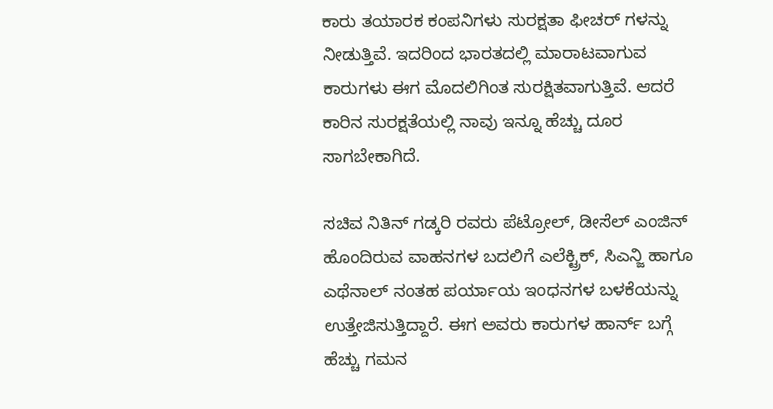ಕಾರು ತಯಾರಕ ಕಂಪನಿಗಳು ಸುರಕ್ಷತಾ ಫೀಚರ್ ಗಳನ್ನು ನೀಡುತ್ತಿವೆ. ಇದರಿಂದ ಭಾರತದಲ್ಲಿ ಮಾರಾಟವಾಗುವ ಕಾರುಗಳು ಈಗ ಮೊದಲಿಗಿಂತ ಸುರಕ್ಷಿತವಾಗುತ್ತಿವೆ. ಆದರೆ ಕಾರಿನ ಸುರಕ್ಷತೆಯಲ್ಲಿ ನಾವು ಇನ್ನೂ ಹೆಚ್ಚು ದೂರ ಸಾಗಬೇಕಾಗಿದೆ.

ಸಚಿವ ನಿತಿನ್ ಗಡ್ಕರಿ ರವರು ಪೆಟ್ರೋಲ್, ಡೀಸೆಲ್ ಎಂಜಿನ್ ಹೊಂದಿರುವ ವಾಹನಗಳ ಬದಲಿಗೆ ಎಲೆಕ್ಟ್ರಿಕ್, ಸಿಎನ್ಜಿ ಹಾಗೂ ಎಥೆನಾಲ್ ನಂತಹ ಪರ್ಯಾಯ ಇಂಧನಗಳ ಬಳಕೆಯನ್ನು ಉತ್ತೇಜಿಸುತ್ತಿದ್ದಾರೆ. ಈಗ ಅವರು ಕಾರುಗಳ ಹಾರ್ನ್ ಬಗ್ಗೆ ಹೆಚ್ಚು ಗಮನ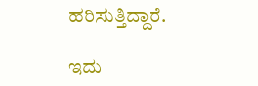ಹರಿಸುತ್ತಿದ್ದಾರೆ.

ಇದು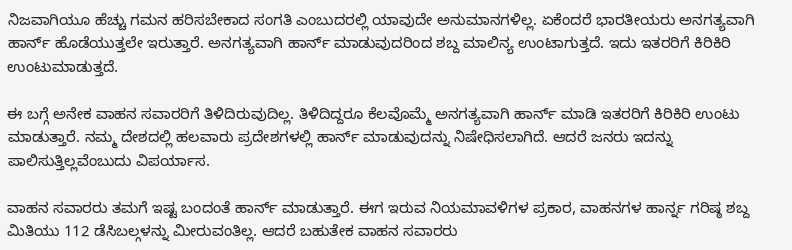ನಿಜವಾಗಿಯೂ ಹೆಚ್ಚು ಗಮನ ಹರಿಸಬೇಕಾದ ಸಂಗತಿ ಎಂಬುದರಲ್ಲಿ ಯಾವುದೇ ಅನುಮಾನಗಳಿಲ್ಲ. ಏಕೆಂದರೆ ಭಾರತೀಯರು ಅನಗತ್ಯವಾಗಿ ಹಾರ್ನ್ ಹೊಡೆಯುತ್ತಲೇ ಇರುತ್ತಾರೆ. ಅನಗತ್ಯವಾಗಿ ಹಾರ್ನ್ ಮಾಡುವುದರಿಂದ ಶಬ್ದ ಮಾಲಿನ್ಯ ಉಂಟಾಗುತ್ತದೆ. ಇದು ಇತರರಿಗೆ ಕಿರಿಕಿರಿ ಉಂಟುಮಾಡುತ್ತದೆ.

ಈ ಬಗ್ಗೆ ಅನೇಕ ವಾಹನ ಸವಾರರಿಗೆ ತಿಳಿದಿರುವುದಿಲ್ಲ. ತಿಳಿದಿದ್ದರೂ ಕೆಲವೊಮ್ಮೆ ಅನಗತ್ಯವಾಗಿ ಹಾರ್ನ್ ಮಾಡಿ ಇತರರಿಗೆ ಕಿರಿಕಿರಿ ಉಂಟು ಮಾಡುತ್ತಾರೆ. ನಮ್ಮ ದೇಶದಲ್ಲಿ ಹಲವಾರು ಪ್ರದೇಶಗಳಲ್ಲಿ ಹಾರ್ನ್ ಮಾಡುವುದನ್ನು ನಿಷೇಧಿಸಲಾಗಿದೆ. ಆದರೆ ಜನರು ಇದನ್ನು ಪಾಲಿಸುತ್ತಿಲ್ಲವೆಂಬುದು ವಿಪರ್ಯಾಸ.

ವಾಹನ ಸವಾರರು ತಮಗೆ ಇಷ್ಟ ಬಂದಂತೆ ಹಾರ್ನ್ ಮಾಡುತ್ತಾರೆ. ಈಗ ಇರುವ ನಿಯಮಾವಳಿಗಳ ಪ್ರಕಾರ, ವಾಹನಗಳ ಹಾರ್ನ್ನ ಗರಿಷ್ಠ ಶಬ್ದ ಮಿತಿಯು 112 ಡೆಸಿಬಲ್ಗಳನ್ನು ಮೀರುವಂತಿಲ್ಲ. ಆದರೆ ಬಹುತೇಕ ವಾಹನ ಸವಾರರು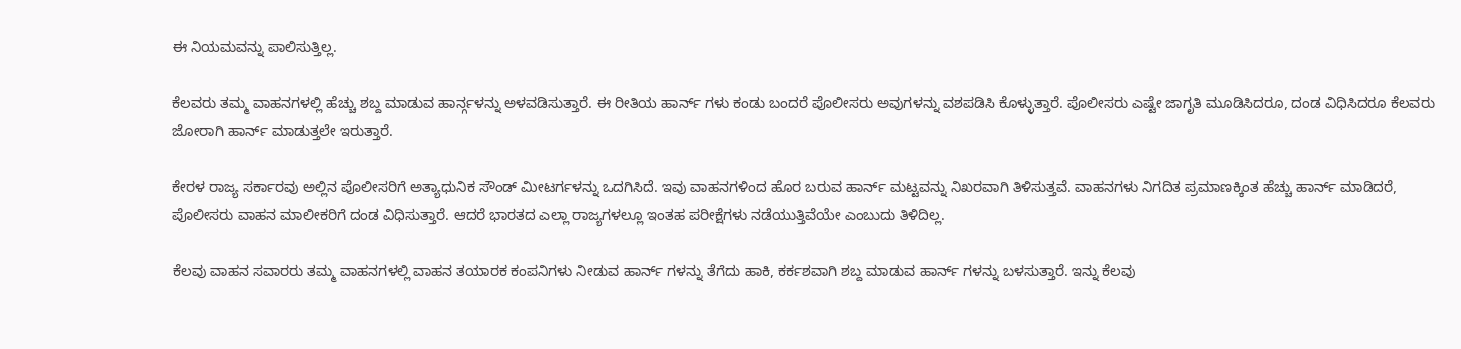ಈ ನಿಯಮವನ್ನು ಪಾಲಿಸುತ್ತಿಲ್ಲ.

ಕೆಲವರು ತಮ್ಮ ವಾಹನಗಳಲ್ಲಿ ಹೆಚ್ಚು ಶಬ್ದ ಮಾಡುವ ಹಾರ್ನ್ಗಳನ್ನು ಅಳವಡಿಸುತ್ತಾರೆ. ಈ ರೀತಿಯ ಹಾರ್ನ್ ಗಳು ಕಂಡು ಬಂದರೆ ಪೊಲೀಸರು ಅವುಗಳನ್ನು ವಶಪಡಿಸಿ ಕೊಳ್ಳುತ್ತಾರೆ. ಪೊಲೀಸರು ಎಷ್ಟೇ ಜಾಗೃತಿ ಮೂಡಿಸಿದರೂ, ದಂಡ ವಿಧಿಸಿದರೂ ಕೆಲವರು ಜೋರಾಗಿ ಹಾರ್ನ್ ಮಾಡುತ್ತಲೇ ಇರುತ್ತಾರೆ.

ಕೇರಳ ರಾಜ್ಯ ಸರ್ಕಾರವು ಅಲ್ಲಿನ ಪೊಲೀಸರಿಗೆ ಅತ್ಯಾಧುನಿಕ ಸೌಂಡ್ ಮೀಟರ್ಗಳನ್ನು ಒದಗಿಸಿದೆ. ಇವು ವಾಹನಗಳಿಂದ ಹೊರ ಬರುವ ಹಾರ್ನ್ ಮಟ್ಟವನ್ನು ನಿಖರವಾಗಿ ತಿಳಿಸುತ್ತವೆ. ವಾಹನಗಳು ನಿಗದಿತ ಪ್ರಮಾಣಕ್ಕಿಂತ ಹೆಚ್ಚು ಹಾರ್ನ್ ಮಾಡಿದರೆ, ಪೊಲೀಸರು ವಾಹನ ಮಾಲೀಕರಿಗೆ ದಂಡ ವಿಧಿಸುತ್ತಾರೆ. ಆದರೆ ಭಾರತದ ಎಲ್ಲಾ ರಾಜ್ಯಗಳಲ್ಲೂ ಇಂತಹ ಪರೀಕ್ಷೆಗಳು ನಡೆಯುತ್ತಿವೆಯೇ ಎಂಬುದು ತಿಳಿದಿಲ್ಲ.

ಕೆಲವು ವಾಹನ ಸವಾರರು ತಮ್ಮ ವಾಹನಗಳಲ್ಲಿ ವಾಹನ ತಯಾರಕ ಕಂಪನಿಗಳು ನೀಡುವ ಹಾರ್ನ್ ಗಳನ್ನು ತೆಗೆದು ಹಾಕಿ, ಕರ್ಕಶವಾಗಿ ಶಬ್ದ ಮಾಡುವ ಹಾರ್ನ್ ಗಳನ್ನು ಬಳಸುತ್ತಾರೆ. ಇನ್ನು ಕೆಲವು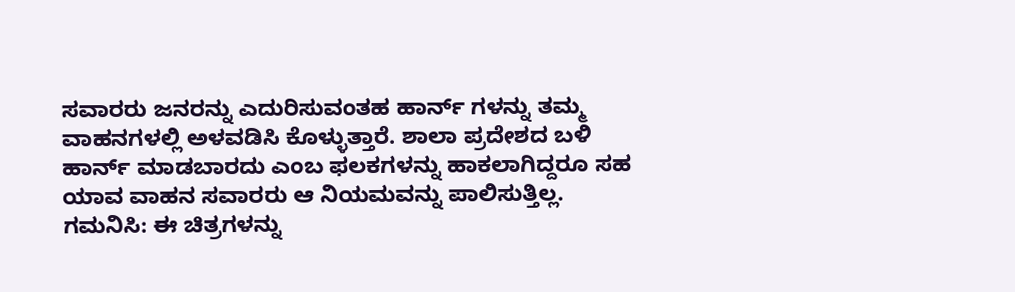ಸವಾರರು ಜನರನ್ನು ಎದುರಿಸುವಂತಹ ಹಾರ್ನ್ ಗಳನ್ನು ತಮ್ಮ ವಾಹನಗಳಲ್ಲಿ ಅಳವಡಿಸಿ ಕೊಳ್ಳುತ್ತಾರೆ. ಶಾಲಾ ಪ್ರದೇಶದ ಬಳಿ ಹಾರ್ನ್ ಮಾಡಬಾರದು ಎಂಬ ಫಲಕಗಳನ್ನು ಹಾಕಲಾಗಿದ್ದರೂ ಸಹ ಯಾವ ವಾಹನ ಸವಾರರು ಆ ನಿಯಮವನ್ನು ಪಾಲಿಸುತ್ತಿಲ್ಲ.
ಗಮನಿಸಿ: ಈ ಚಿತ್ರಗಳನ್ನು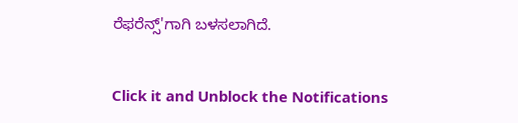ರೆಫರೆನ್ಸ್'ಗಾಗಿ ಬಳಸಲಾಗಿದೆ.


Click it and Unblock the Notifications